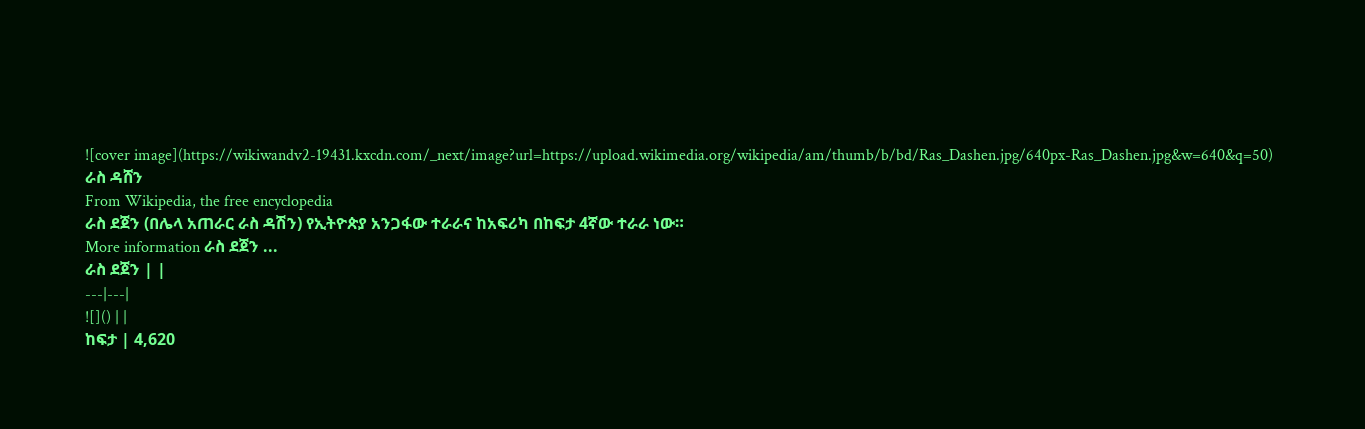![cover image](https://wikiwandv2-19431.kxcdn.com/_next/image?url=https://upload.wikimedia.org/wikipedia/am/thumb/b/bd/Ras_Dashen.jpg/640px-Ras_Dashen.jpg&w=640&q=50)
ራስ ዳሸን
From Wikipedia, the free encyclopedia
ራስ ደጀን (በሌላ አጠራር ራስ ዳሽን) የኢትዮጵያ አንጋፋው ተራራና ከአፍሪካ በከፍታ 4ኛው ተራራ ነው።
More information ራስ ደጀን ...
ራስ ደጀን | |
---|---|
![]() | |
ከፍታ | 4,620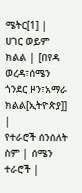ሜትር[1] |
ሀገር ወይም ክልል | [በየዳ ወረዳ፣ሰሜን ጎንደር ዞን፣አማራ ክልል[ኢትዮጵያ]] |
የተራሮች ሰንሰለት ስም | ሰሜን ተራሮች |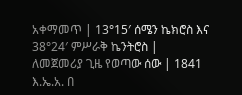አቀማመጥ | 13°15′ ሰሜን ኬክሮስ እና 38°24′ ምሥራቅ ኬንትሮስ |
ለመጀመሪያ ጊዜ የወጣው ሰው | 1841 እ.ኤ.አ. በ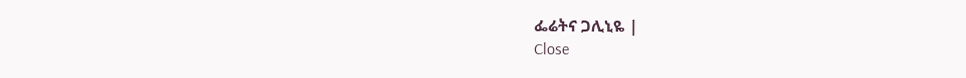ፌሬትና ጋሊኒዬ |
Close